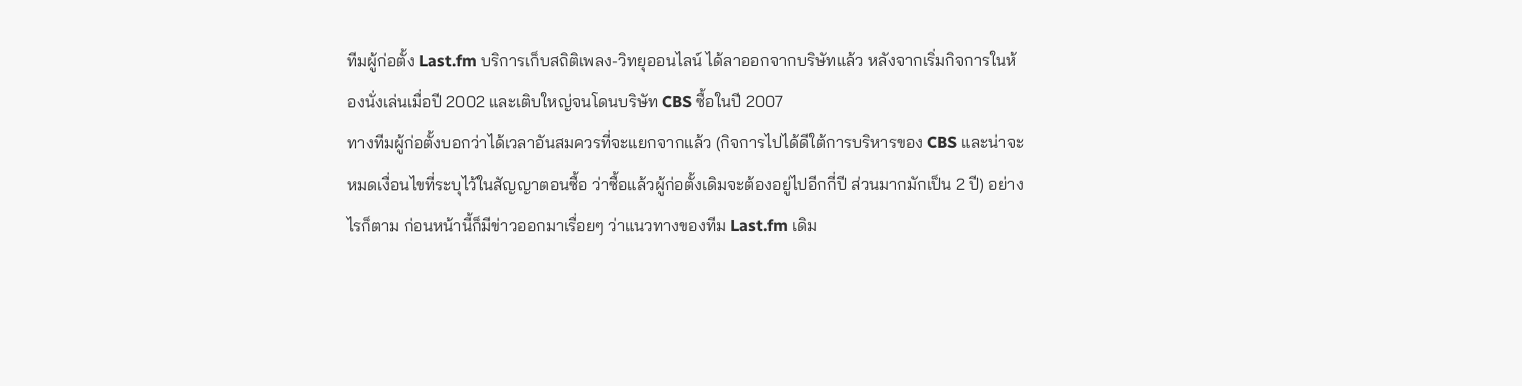ทีมผู้ก่อตั้ง Last.fm บริการเก็บสถิติเพลง-วิทยุออนไลน์ ได้ลาออกจากบริษัทแล้ว หลังจากเริ่มกิจการในห้องนั่งเล่นเมื่อปี 2002 และเติบใหญ่จนโดนบริษัท CBS ซื้อในปี 2007
ทางทีมผู้ก่อตั้งบอกว่าได้เวลาอันสมควรที่จะแยกจากแล้ว (กิจการไปได้ดีใต้การบริหารของ CBS และน่าจะหมดเงื่อนไขที่ระบุไว้ในสัญญาตอนซื้อ ว่าซื้อแล้วผู้ก่อตั้งเดิมจะต้องอยู่ไปอีกกี่ปี ส่วนมากมักเป็น 2 ปี) อย่างไรก็ตาม ก่อนหน้านี้ก็มีข่าวออกมาเรื่อยๆ ว่าแนวทางของทีม Last.fm เดิม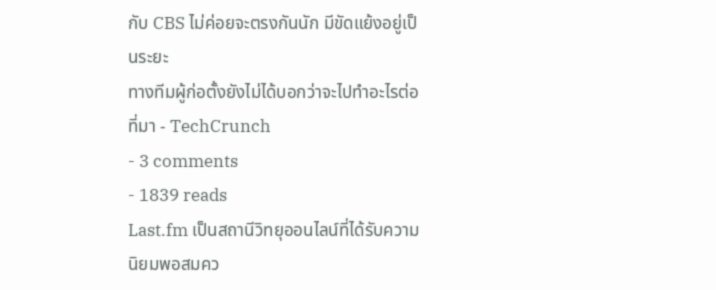กับ CBS ไม่ค่อยจะตรงกันนัก มีขัดแย้งอยู่เป็นระยะ
ทางทีมผู้ก่อตั้งยังไม่ได้บอกว่าจะไปทำอะไรต่อ
ที่มา - TechCrunch
- 3 comments
- 1839 reads
Last.fm เป็นสถานีวิทยุออนไลน์ที่ได้รับความนิยมพอสมคว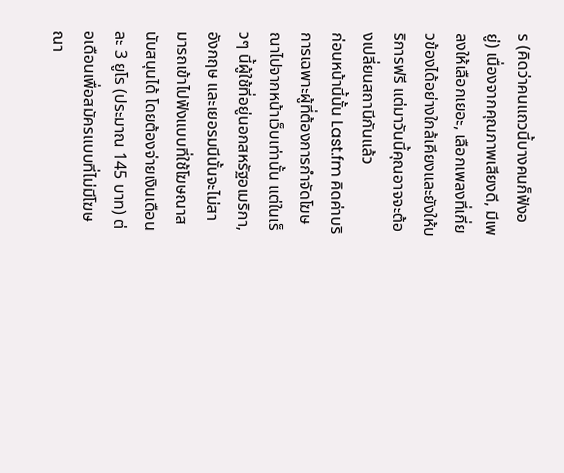ร (คิดว่าคนแถวนี้บางคนก็ฟังอยู่) เนื่องจากคุณภาพเสียงดี, มีเพลงให้เลือกเยอะ, เลือกเพลงที่เกี่ยวข้องได้อย่างใกล้เคียงและยังให้บริการฟรี แต่มาวันนี้คุณอาจจะต้องเปลี่ยนสถานีกันแล้ว
ก่อนหน้านี้นั้น Last.fm คิดค่าบริการเฉพาะผู้ที่ต้องการกำจัดโฆษณาไปจากหน้าเว็บเท่านั้น แต่ในเร็วๆ นี้ผู้ใช้ที่อยู่นอกสหรัฐอเมริกา, อังกฤษ และเยอรมนีนั้นจะไม่สามารถเข้าไปฟังแบบที่ใช้โฆษณาสนับสนุนได้ โดยต้องจ่ายเงินเดือนละ 3 ยูโร (ประมาณ 145 บาท) ต่อเดือนเพื่อสมัครแบบที่ไม่มีโฆษณา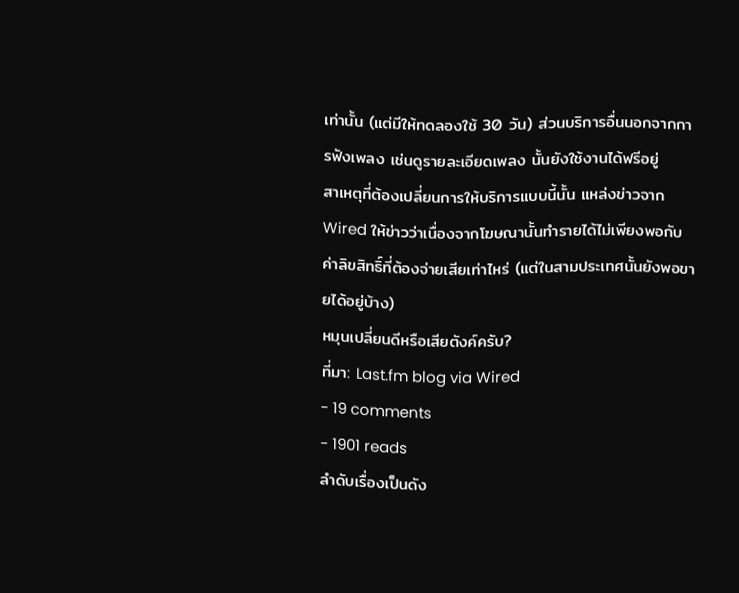เท่านั้น (แต่มีให้ทดลองใช้ 30 วัน) ส่วนบริการอื่นนอกจากการฟังเพลง เช่นดูรายละเอียดเพลง นั้นยังใช้งานได้ฟรีอยู่
สาเหตุที่ต้องเปลี่ยนการให้บริการแบบนี้นั้น แหล่งข่าวจาก Wired ให้ข่าวว่าเนื่องจากโฆษณานั้นทำรายได้ไม่เพียงพอกับค่าลิขสิทธิ์ที่ต้องจ่ายเสียเท่าไหร่ (แต่ในสามประเทศนั้นยังพอขายได้อยู่บ้าง)
หมุนเปลี่ยนดีหรือเสียตังค์ครับ?
ที่มา: Last.fm blog via Wired
- 19 comments
- 1901 reads
ลำดับเรื่องเป็นดัง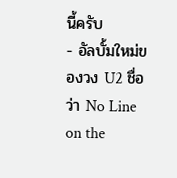นี้ครับ
- อัลบั้มใหม่ของวง U2 ชื่อว่า No Line on the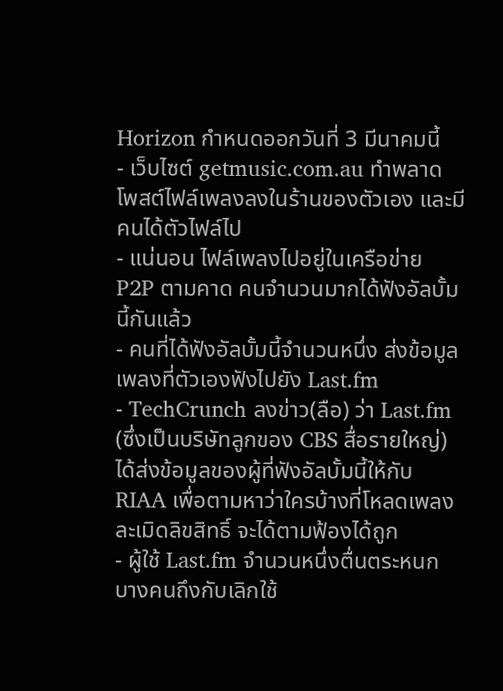Horizon กำหนดออกวันที่ 3 มีนาคมนี้
- เว็บไซต์ getmusic.com.au ทำพลาด โพสต์ไฟล์เพลงลงในร้านของตัวเอง และมีคนได้ตัวไฟล์ไป
- แน่นอน ไฟล์เพลงไปอยู่ในเครือข่าย P2P ตามคาด คนจำนวนมากได้ฟังอัลบั้มนี้กันแล้ว
- คนที่ได้ฟังอัลบั้มนี้จำนวนหนึ่ง ส่งข้อมูลเพลงที่ตัวเองฟังไปยัง Last.fm
- TechCrunch ลงข่าว(ลือ) ว่า Last.fm (ซึ่งเป็นบริษัทลูกของ CBS สื่อรายใหญ่) ได้ส่งข้อมูลของผู้ที่ฟังอัลบั้มนี้ให้กับ RIAA เพื่อตามหาว่าใครบ้างที่โหลดเพลงละเมิดลิขสิทธิ์ จะได้ตามฟ้องได้ถูก
- ผู้ใช้ Last.fm จำนวนหนึ่งตื่นตระหนก บางคนถึงกับเลิกใช้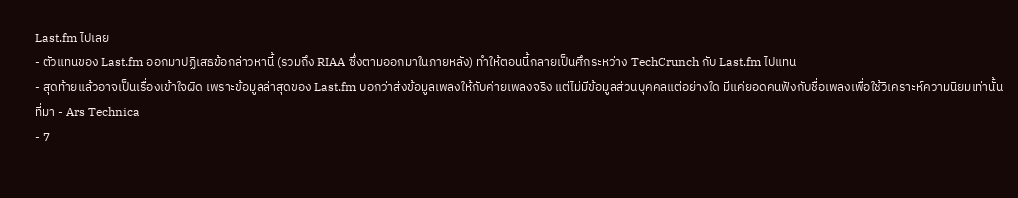Last.fm ไปเลย
- ตัวแทนของ Last.fm ออกมาปฏิเสธข้อกล่าวหานี้ (รวมถึง RIAA ซึ่งตามออกมาในภายหลัง) ทำให้ตอนนี้กลายเป็นศึกระหว่าง TechCrunch กับ Last.fm ไปแทน
- สุดท้ายแล้วอาจเป็นเรื่องเข้าใจผิด เพราะข้อมูลล่าสุดของ Last.fm บอกว่าส่งข้อมูลเพลงให้กับค่ายเพลงจริง แต่ไม่มีข้อมูลส่วนบุคคลแต่อย่างใด มีแค่ยอดคนฟังกับชื่อเพลงเพื่อใช้วิเคราะห์ความนิยมเท่านั้น
ที่มา - Ars Technica
- 7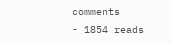comments
- 1854 reads